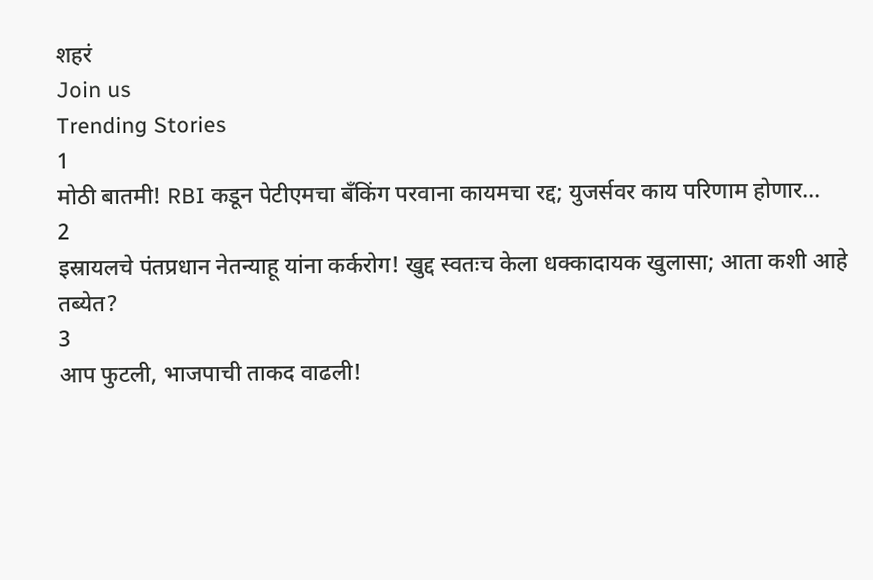शहरं
Join us
Trending Stories
1
मोठी बातमी! RBI कडून पेटीएमचा बँकिंग परवाना कायमचा रद्द; युजर्सवर काय परिणाम होणार...
2
इस्रायलचे पंतप्रधान नेतन्याहू यांना कर्करोग! खुद्द स्वतःच केला धक्कादायक खुलासा; आता कशी आहे तब्येत?
3
आप फुटली, भाजपाची ताकद वाढली!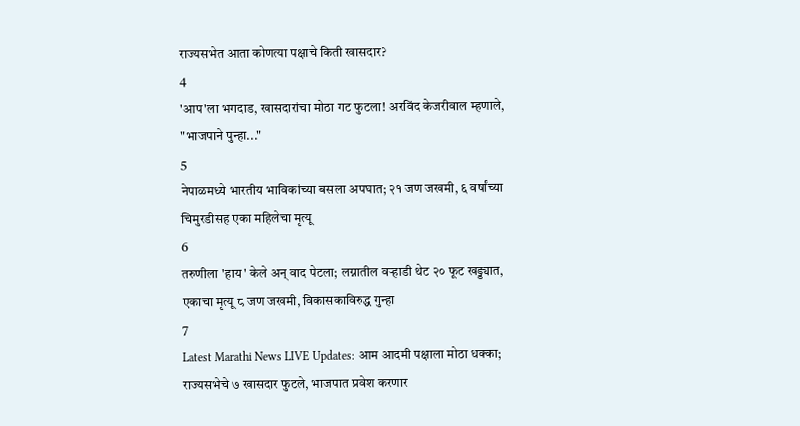राज्यसभेत आता कोणत्या पक्षाचे किती खासदार?
4
'आप'ला भगदाड, खासदारांचा मोठा गट फुटला! अरविंद केजरीवाल म्हणाले, "भाजपाने पुन्हा..."
5
नेपाळमध्ये भारतीय भाविकांच्या बसला अपघात; २१ जण जखमी, ६ वर्षांच्या चिमुरडीसह एका महिलेचा मृत्यू
6
तरुणीला 'हाय' केले अन् वाद पेटला; लग्नातील वऱ्हाडी थेट २० फूट खड्ड्यात, एकाचा मृत्यू ८ जण जखमी, विकासकाविरुद्ध गुन्हा
7
Latest Marathi News LIVE Updates: आम आदमी पक्षाला मोठा धक्का; राज्यसभेचे ७ खासदार फुटले, भाजपात प्रवेश करणार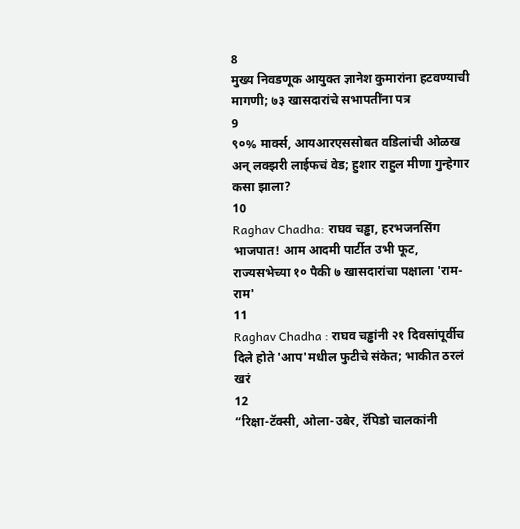8
मुख्य निवडणूक आयुक्त ज्ञानेश कुमारांना हटवण्याची मागणी; ७३ खासदारांचे सभापतींना पत्र
9
९०% मार्क्स, आयआरएससोबत वडिलांची ओळख अन् लक्झरी लाईफचं वेड; हुशार राहुल मीणा गुन्हेगार कसा झाला?
10
Raghav Chadha: राघव चड्ढा, हरभजनसिंग भाजपात! आम आदमी पार्टीत उभी फूट, राज्यसभेच्या १० पैकी ७ खासदारांचा पक्षाला 'राम-राम'
11
Raghav Chadha : राघव चड्ढांनी २१ दिवसांपूर्वीच दिले होते 'आप'मधील फुटीचे संकेत; भाकीत ठरलं खरं
12
“रिक्षा-टॅक्सी, ओला-उबेर, रॅपिडो चालकांनी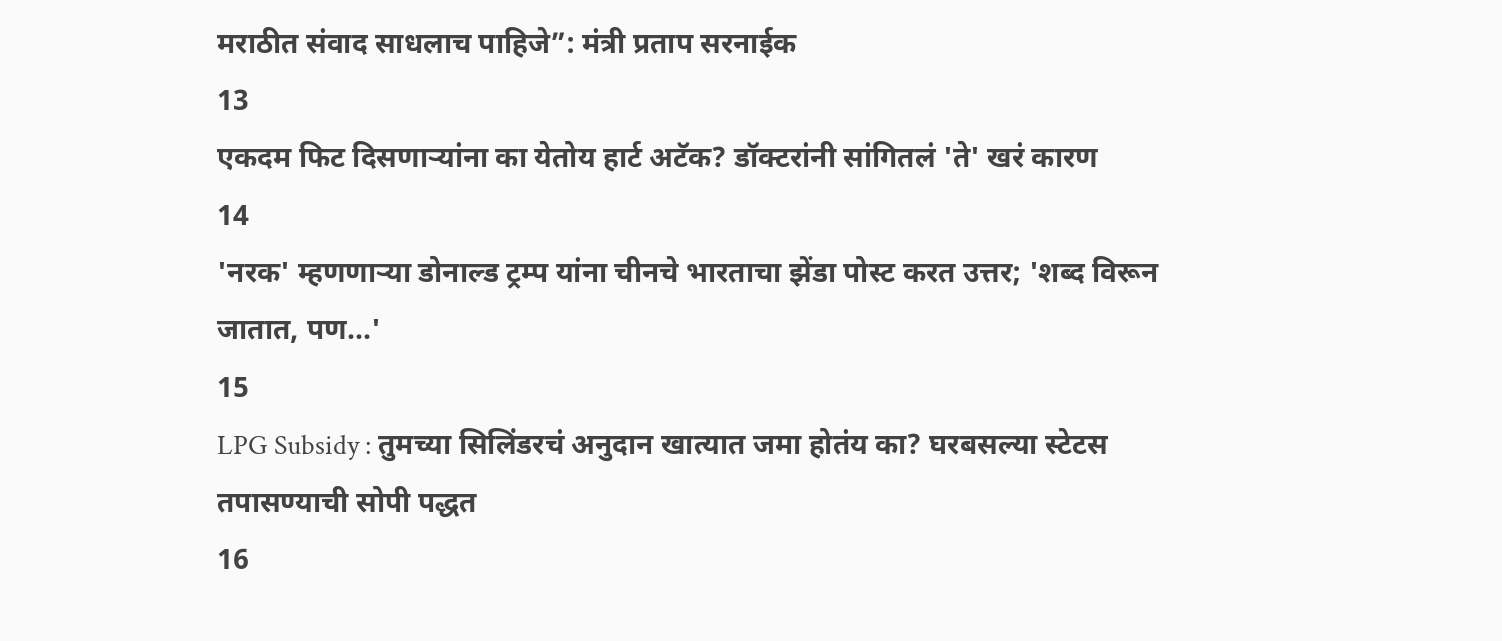मराठीत संवाद साधलाच पाहिजे”: मंत्री प्रताप सरनाईक
13
एकदम फिट दिसणाऱ्यांना का येतोय हार्ट अटॅक? डॉक्टरांनी सांगितलं 'ते' खरं कारण
14
'नरक' म्हणणाऱ्या डोनाल्ड ट्रम्प यांना चीनचे भारताचा झेंडा पोस्ट करत उत्तर; 'शब्द विरून जातात, पण...'
15
LPG Subsidy : तुमच्या सिलिंडरचं अनुदान खात्यात जमा होतंय का? घरबसल्या स्टेटस तपासण्याची सोपी पद्धत
16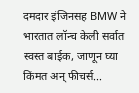दमदार इंजिनसह BMW ने भारतात लॉन्च केली सर्वात स्वस्त बाईक, जाणून घ्या किंमत अन् फीचर्स...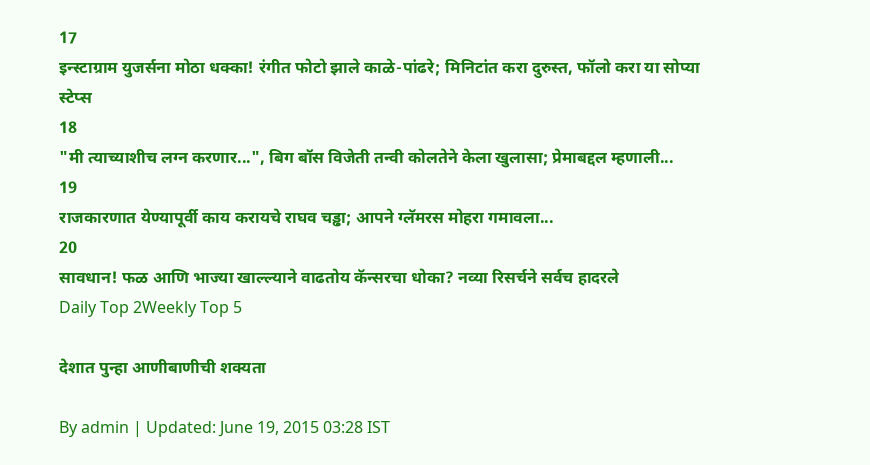17
इन्स्टाग्राम युजर्सना मोठा धक्का! रंगीत फोटो झाले काळे-पांढरे; मिनिटांत करा दुरुस्त, फॉलो करा या सोप्या स्टेप्स
18
"मी त्याच्याशीच लग्न करणार...", बिग बॉस विजेती तन्वी कोलतेने केला खुलासा; प्रेमाबद्दल म्हणाली...
19
राजकारणात येण्यापूर्वी काय करायचे राघव चड्ढा; आपने ग्लॅमरस मोहरा गमावला...
20
सावधान! फळ आणि भाज्या खाल्ल्याने वाढतोय कॅन्सरचा धोका? नव्या रिसर्चने सर्वच हादरले
Daily Top 2Weekly Top 5

देशात पुन्हा आणीबाणीची शक्यता

By admin | Updated: June 19, 2015 03:28 IST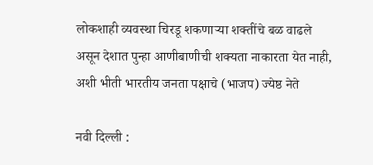लोकशाही व्यवस्था चिरडू शकणाऱ्या शक्तींचे बळ वाढले असून देशात पुन्हा आणीबाणीची शक्यता नाकारता येत नाही, अशी भीती भारतीय जनता पक्षाचे (भाजप) ज्येष्ठ नेते

नवी दिल्ली :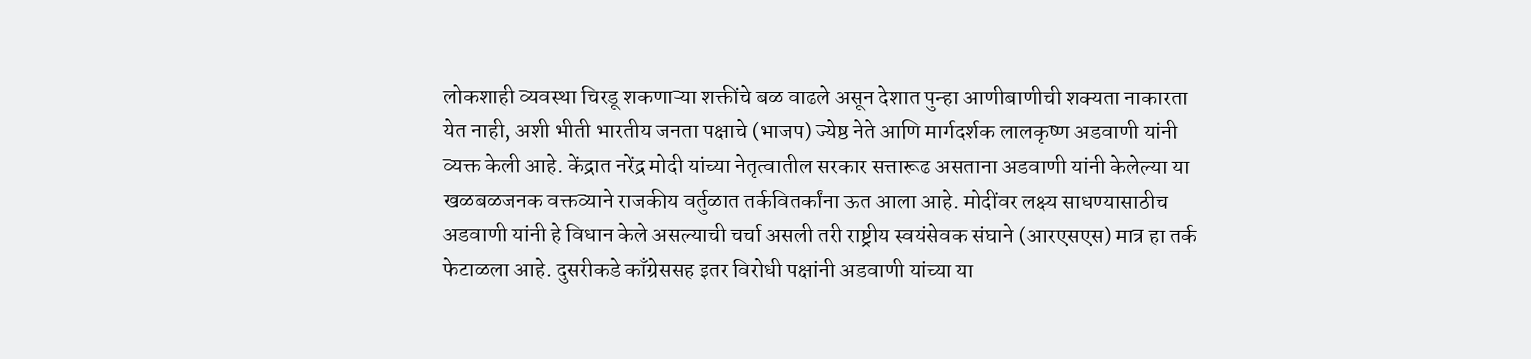लोकशाही व्यवस्था चिरडू शकणाऱ्या शक्तींचे बळ वाढले असून देशात पुन्हा आणीबाणीची शक्यता नाकारता येत नाही, अशी भीती भारतीय जनता पक्षाचे (भाजप) ज्येष्ठ नेते आणि मार्गदर्शक लालकृष्ण अडवाणी यांनी व्यक्त केली आहे. केंद्रात नरेंद्र मोदी यांच्या नेतृत्वातील सरकार सत्तारूढ असताना अडवाणी यांनी केलेल्या या खळबळजनक वक्तव्याने राजकीय वर्तुळात तर्कवितर्कांना ऊत आला आहे. मोदींवर लक्ष्य साधण्यासाठीच अडवाणी यांनी हे विधान केले असल्याची चर्चा असली तरी राष्ट्रीय स्वयंसेवक संघाने (आरएसएस) मात्र हा तर्क फेटाळला आहे. दुसरीकडे काँग्रेससह इतर विरोधी पक्षांनी अडवाणी यांच्या या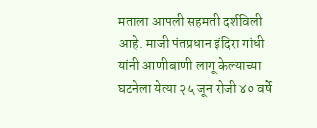मताला आपली सहमती दर्शविली आहे. माजी पंतप्रधान इंदिरा गांधी यांनी आणीबाणी लागू केल्याच्या घटनेला येत्या २५ जून रोजी ४० वर्षे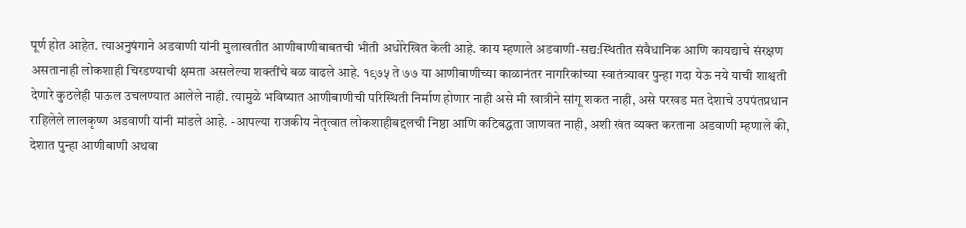पूर्ण होत आहेत. त्याअनुषंगाने अडवाणी यांनी मुलाखतीत आणीबाणीबाबतची भीती अधोरेखित केली आहे. काय म्हणाले अडवाणी-सद्य:स्थितीत संवैधानिक आणि कायद्याचे संरक्षण असतानाही लोकशाही चिरडण्याची क्षमता असलेल्या शक्तींचे बळ वाढले आहे. १९७५ ते ७७ या आणीबाणीच्या काळानंतर नागरिकांच्या स्वातंत्र्यावर पुन्हा गदा येऊ नये याची शाश्वती देणारे कुठलेही पाऊल उचलण्यात आलेले नाही. त्यामुळे भविष्यात आणीबाणीची परिस्थिती निर्माण होणार नाही असे मी खात्रीने सांगू शकत नाही, असे परखड मत देशाचे उपपंतप्रधान राहिलेले लालकृष्ण अडवाणी यांनी मांडले आहे. -आपल्या राजकीय नेतृत्वात लोकशाहीबद्दलची निष्ठा आणि कटिबद्धता जाणवत नाही, अशी खंत व्यक्त करताना अडवाणी म्हणाले की, देशात पुन्हा आणीबाणी अथवा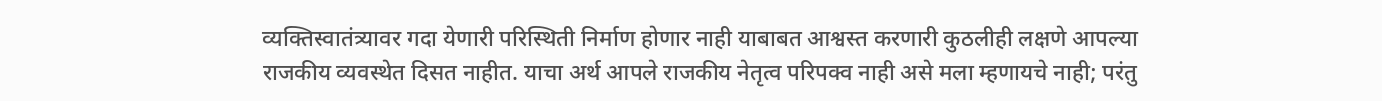व्यक्तिस्वातंत्र्यावर गदा येणारी परिस्थिती निर्माण होणार नाही याबाबत आश्वस्त करणारी कुठलीही लक्षणे आपल्या राजकीय व्यवस्थेत दिसत नाहीत. याचा अर्थ आपले राजकीय नेतृत्व परिपक्व नाही असे मला म्हणायचे नाही; परंतु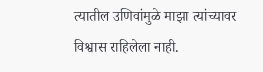त्यातील उणिवांमुळे माझा त्यांच्यावर विश्वास राहिलेला नाही.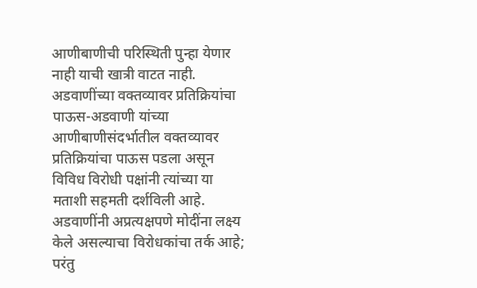आणीबाणीची परिस्थिती पुन्हा येणार नाही याची खात्री वाटत नाही. अडवाणींच्या वक्तव्यावर प्रतिक्रियांचा पाऊस-अडवाणी यांच्या आणीबाणीसंदर्भातील वक्तव्यावर प्रतिक्रियांचा पाऊस पडला असून विविध विरोधी पक्षांनी त्यांच्या या मताशी सहमती दर्शविली आहे. अडवाणींनी अप्रत्यक्षपणे मोदींना लक्ष्य केले असल्याचा विरोधकांचा तर्क आहे; परंतु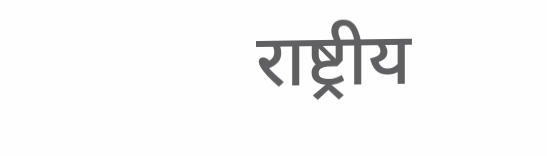राष्ट्रीय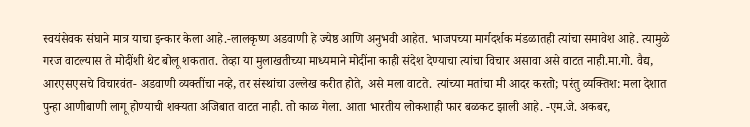स्वयंसेवक संघाने मात्र याचा इन्कार केला आहे.-लालकृष्ण अडवाणी हे ज्येष्ठ आणि अनुभवी आहेत. भाजपच्या मार्गदर्शक मंडळातही त्यांचा समावेश आहे. त्यामुळे गरज वाटल्यास ते मोदींशी थेट बोलू शकतात. तेव्हा या मुलाखतीच्या माध्यमाने मोदींना काही संदेश देण्याचा त्यांचा विचार असावा असे वाटत नाही.मा.गो. वैद्य, आरएसएसचे विचारवंत- अडवाणी व्यक्तींचा नव्हे, तर संस्थांचा उल्लेख करीत होते, असे मला वाटते. त्यांच्या मतांचा मी आदर करतो; परंतु व्यक्तिश: मला देशात पुन्हा आणीबाणी लागू होण्याची शक्यता अजिबात वाटत नाही. तो काळ गेला. आता भारतीय लोकशाही फार बळकट झाली आहे. -एम.जे. अकबर,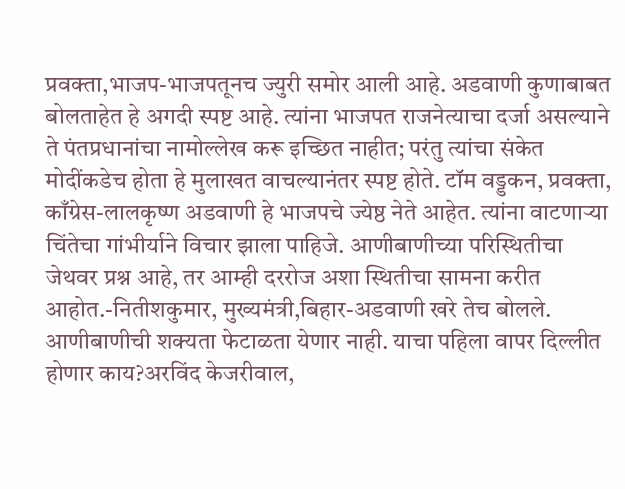प्रवक्ता,भाजप-भाजपतूनच ज्युरी समोर आली आहे. अडवाणी कुणाबाबत बोलताहेत हे अगदी स्पष्ट आहे. त्यांना भाजपत राजनेत्याचा दर्जा असल्याने ते पंतप्रधानांचा नामोल्लेख करू इच्छित नाहीत; परंतु त्यांचा संकेत मोदींकडेच होता हे मुलाखत वाचल्यानंतर स्पष्ट होते. टॉम वड्डकन, प्रवक्ता, काँग्रेस-लालकृष्ण अडवाणी हे भाजपचे ज्येष्ठ नेते आहेत. त्यांना वाटणाऱ्या चिंतेचा गांभीर्याने विचार झाला पाहिजे. आणीबाणीच्या परिस्थितीचा जेथवर प्रश्न आहे, तर आम्ही दररोज अशा स्थितीचा सामना करीत आहोत.-नितीशकुमार, मुख्यमंत्री,बिहार-अडवाणी खरे तेच बोलले. आणीबाणीची शक्यता फेटाळता येणार नाही. याचा पहिला वापर दिल्लीत होणार काय?अरविंद केजरीवाल,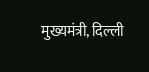मुख्यमंत्री, दिल्ली